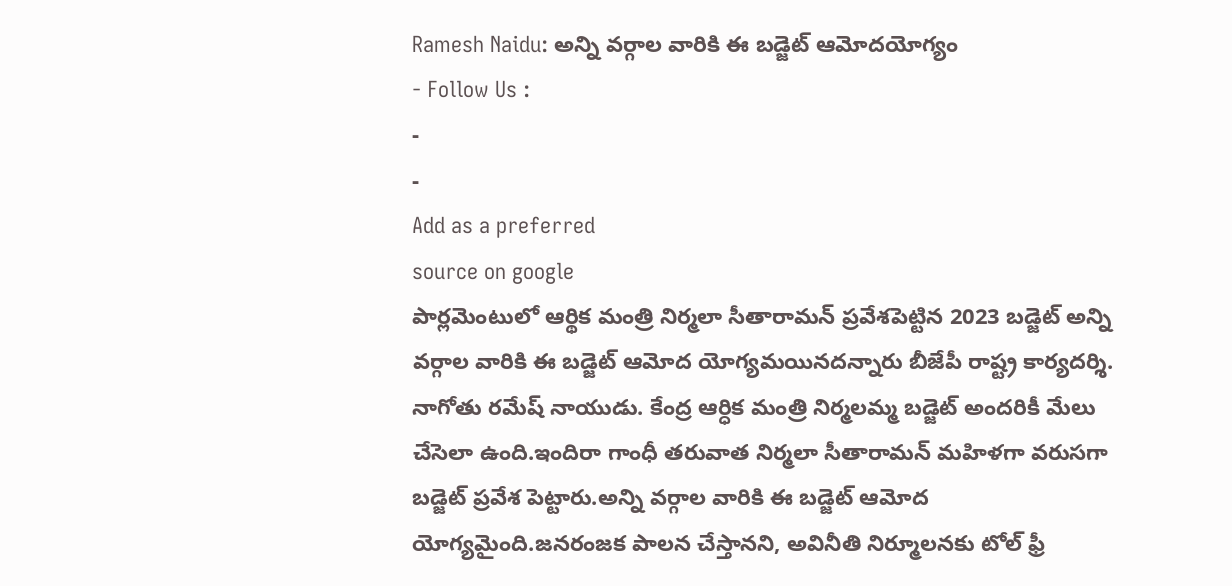Ramesh Naidu: అన్ని వర్గాల వారికి ఈ బడ్జెట్ ఆమోదయోగ్యం
- Follow Us :
-
-
Add as a preferred
source on google
పార్లమెంటులో ఆర్థిక మంత్రి నిర్మలా సీతారామన్ ప్రవేశపెట్టిన 2023 బడ్జెట్ అన్ని వర్గాల వారికి ఈ బడ్జెట్ ఆమోద యోగ్యమయినదన్నారు బీజేపీ రాష్ట్ర కార్యదర్శి. నాగోతు రమేష్ నాయుడు. కేంద్ర ఆర్ధిక మంత్రి నిర్మలమ్మ బడ్జెట్ అందరికీ మేలు చేసెలా ఉంది.ఇందిరా గాంధీ తరువాత నిర్మలా సీతారామన్ మహిళగా వరుసగా బడ్జెట్ ప్రవేశ పెట్టారు.అన్ని వర్గాల వారికి ఈ బడ్జెట్ ఆమోద యోగ్యమైంది.జనరంజక పాలన చేస్తానని, అవినీతి నిర్మూలనకు టోల్ ఫ్రీ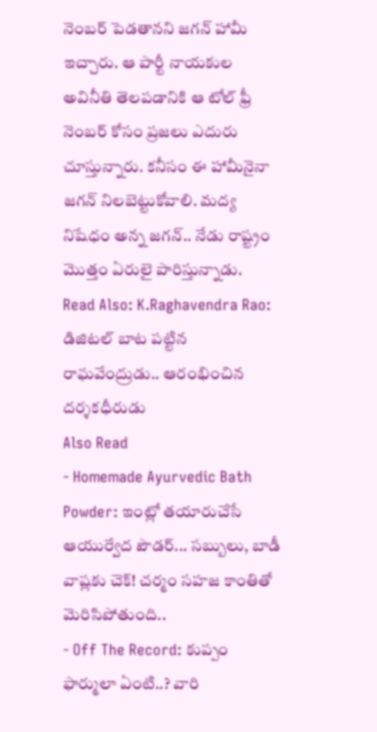నెంబర్ పెడతానని జగన్ హామీ ఇచ్చారు. ఆ పార్టీ నాయకుల అవినీతి తెలపడానికి ఆ టోల్ ఫ్రీ నెంబర్ కోసం ప్రజలు ఎదురు చూస్తున్నారు. కనీసం ఈ హామీనైనా జగన్ నిలబెట్టుకోవాలి. మద్య నిషేధం అన్న జగన్.. నేడు రాష్ట్రం మొత్తం ఏరులై పారిస్తున్నాడు.
Read Also: K.Raghavendra Rao: డిజిటల్ బాట పట్టిన రాఘవేంద్రుడు.. ఆరంభించిన దర్శకధీరుడు
Also Read
- Homemade Ayurvedic Bath Powder: ఇంట్లో తయారుచేసే ఆయుర్వేద పౌడర్... సబ్బులు, బాడీ వాష్లకు చెక్! చర్మం సహజ కాంతితో మెరిసిపోతుంది..
- Off The Record: కుప్పం ఫార్ములా ఏంటి..? వారి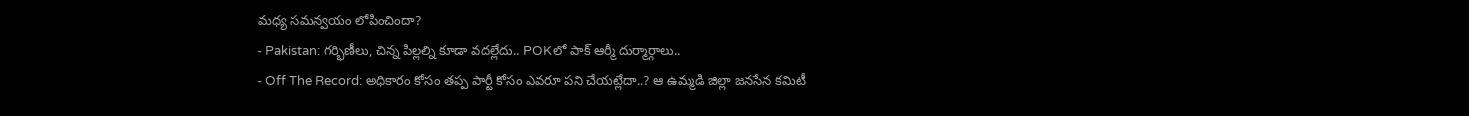మధ్య సమన్వయం లోపించిందా?
- Pakistan: గర్భిణీలు, చిన్న పిల్లల్ని కూడా వదల్లేదు.. POKలో పాక్ ఆర్మీ దుర్మార్గాలు..
- Off The Record: అధికారం కోసం తప్ప పార్టీ కోసం ఎవరూ పని చేయట్లేదా..? ఆ ఉమ్మడి జిల్లా జనసేన కమిటీ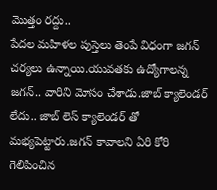మొత్తం రద్దు..
పేదల మహిళల పుస్తెలు తెంపే విధంగా జగన్ చర్యలు ఉన్నాయి.యువతకు ఉద్యోగాలన్న జగన్.. వారిని మోసం చేశాడు.జాబ్ క్యాలెండర్ లేదు.. జాబ్ లెస్ క్యాలెండర్ తో మభ్యపెట్టారు.జగన్ కావాలని ఏరి కోరి గెలిపించిన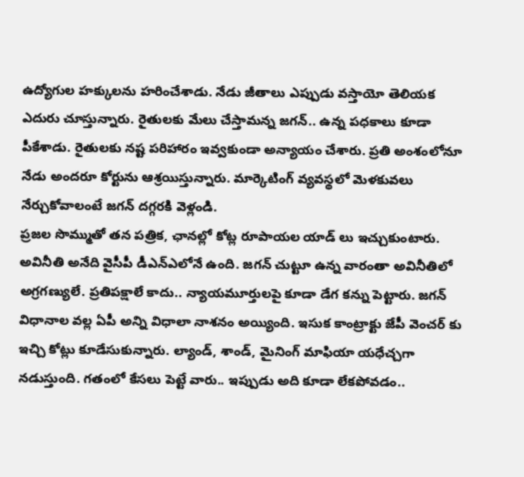ఉద్యోగుల హక్కులను హరించేశాడు. నేడు జీతాలు ఎప్పుడు వస్తాయో తెలియక ఎదురు చూస్తున్నారు. రైతులకు మేలు చేస్తామన్న జగన్.. ఉన్న పధకాలు కూడా పీకేశాడు. రైతులకు నష్ట పరిహారం ఇవ్వకుండా అన్యాయం చేశారు. ప్రతి అంశంలోనూ నేడు అందరూ కోర్టును ఆశ్రయిస్తున్నారు. మార్కెటింగ్ వ్యవస్థలో మెళకువలు నేర్చుకోవాలంటే జగన్ దగ్గరకి వెళ్లండి.
ప్రజల సొమ్ముతో తన పత్రిక, ఛానల్లో కోట్ల రూపాయల యాడ్ లు ఇచ్చుకుంటారు. అవినీతి అనేది వైసీపీ డీఎన్ఎలోనే ఉంది. జగన్ చుట్టూ ఉన్న వారంతా అవినీతిలో అగ్రగణ్యులే. ప్రతిపక్షాలే కాదు.. న్యాయమూర్తులపై కూడా డేగ కన్ను పెట్టారు. జగన్ విధానాల వల్ల ఏపీ అన్ని విధాలా నాశనం అయ్యింది. ఇసుక కాంట్రాక్టు జేపీ వెంచర్ కు ఇచ్చి కోట్లు కూడేసుకున్నారు. ల్యాండ్, శాండ్, మైనింగ్ మాఫియా యధేచ్చగా నడుస్తుంది. గతంలో కేసలు పెట్టే వారు.. ఇప్పుడు అది కూడా లేకపోవడం..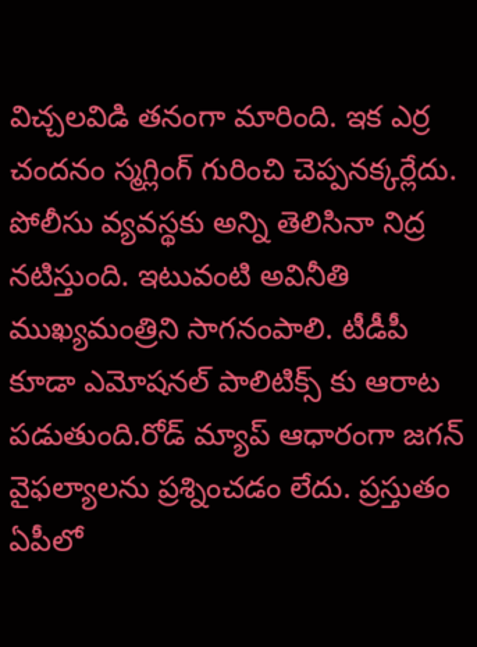విచ్చలవిడి తనంగా మారింది. ఇక ఎర్ర చందనం స్మగ్లింగ్ గురించి చెప్పనక్కర్లేదు.
పోలీసు వ్యవస్థకు అన్ని తెలిసినా నిద్ర నటిస్తుంది. ఇటువంటి అవినీతి ముఖ్యమంత్రిని సాగనంపాలి. టీడీపీ కూడా ఎమోషనల్ పాలిటిక్స్ కు ఆరాట పడుతుంది.రోడ్ మ్యాప్ ఆధారంగా జగన్ వైఫల్యాలను ప్రశ్నించడం లేదు. ప్రస్తుతం ఏపీలో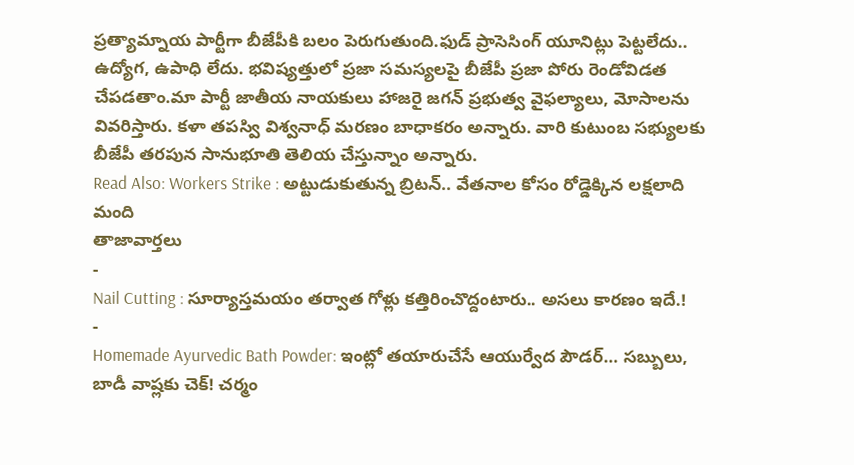ప్రత్యామ్నాయ పార్టీగా బీజేపీకి బలం పెరుగుతుంది.ఫుడ్ ప్రాసెసింగ్ యూనిట్లు పెట్టలేదు.. ఉద్యోగ, ఉపాధి లేదు. భవిష్యత్తులో ప్రజా సమస్యలపై బీజేపీ ప్రజా పోరు రెండోవిడత చేపడతాం.మా పార్టీ జాతీయ నాయకులు హాజరై జగన్ ప్రభుత్వ వైఫల్యాలు, మోసాలను వివరిస్తారు. కళా తపస్వి విశ్వనాధ్ మరణం బాధాకరం అన్నారు. వారి కుటుంబ సభ్యులకు బీజేపీ తరపున సానుభూతి తెలియ చేస్తున్నాం అన్నారు.
Read Also: Workers Strike : అట్టుడుకుతున్న బ్రిటన్.. వేతనాల కోసం రోడ్డెక్కిన లక్షలాది మంది
తాజావార్తలు
-
Nail Cutting : సూర్యాస్తమయం తర్వాత గోళ్లు కత్తిరించొద్దంటారు.. అసలు కారణం ఇదే.!
-
Homemade Ayurvedic Bath Powder: ఇంట్లో తయారుచేసే ఆయుర్వేద పౌడర్… సబ్బులు, బాడీ వాష్లకు చెక్! చర్మం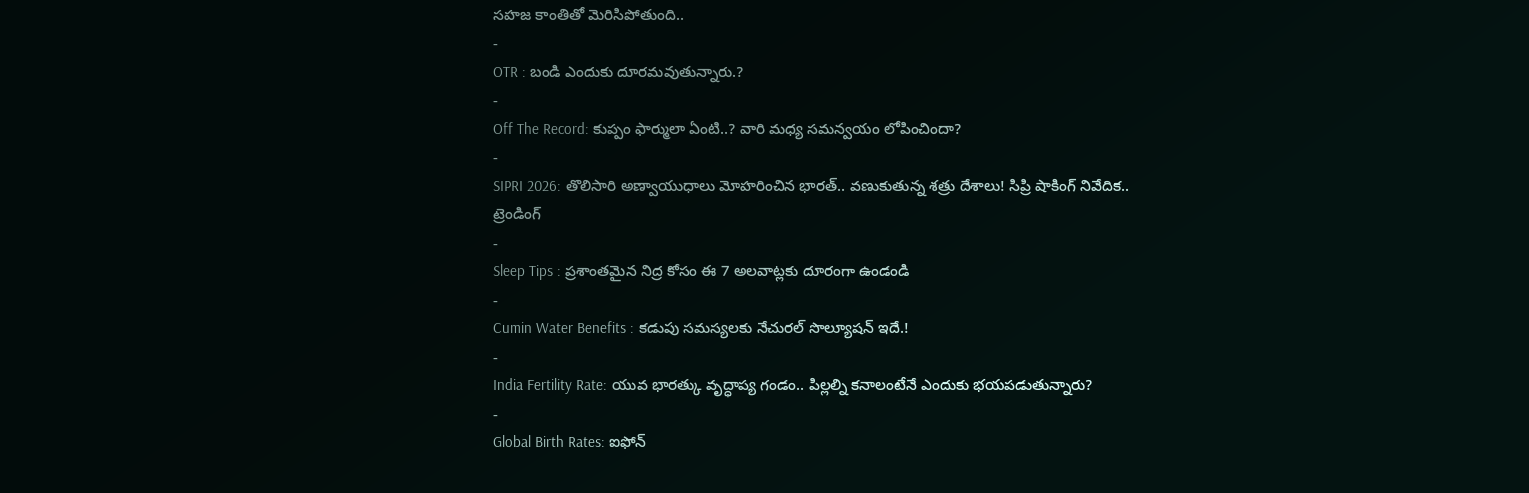సహజ కాంతితో మెరిసిపోతుంది..
-
OTR : బండి ఎందుకు దూరమవుతున్నారు.?
-
Off The Record: కుప్పం ఫార్ములా ఏంటి..? వారి మధ్య సమన్వయం లోపించిందా?
-
SIPRI 2026: తొలిసారి అణ్వాయుధాలు మోహరించిన భారత్.. వణుకుతున్న శత్రు దేశాలు! సిప్రి షాకింగ్ నివేదిక..
ట్రెండింగ్
-
Sleep Tips : ప్రశాంతమైన నిద్ర కోసం ఈ 7 అలవాట్లకు దూరంగా ఉండండి
-
Cumin Water Benefits : కడుపు సమస్యలకు నేచురల్ సొల్యూషన్ ఇదే.!
-
India Fertility Rate: యువ భారత్కు వృద్ధాప్య గండం.. పిల్లల్ని కనాలంటేనే ఎందుకు భయపడుతున్నారు?
-
Global Birth Rates: ఐఫోన్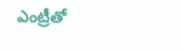ఎంట్రీతో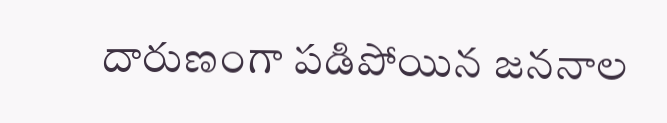దారుణంగా పడిపోయిన జననాల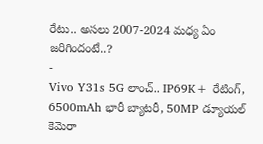రేటు.. అసలు 2007-2024 మధ్య ఏం జరిగిందంటే..?
-
Vivo Y31s 5G లాంచ్.. IP69K+ రేటింగ్, 6500mAh భారీ బ్యాటరీ, 50MP డ్యూయల్ కెమెరా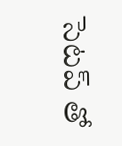సెటప్ తో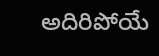అదిరిపోయే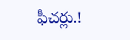ఫీచర్లు.!